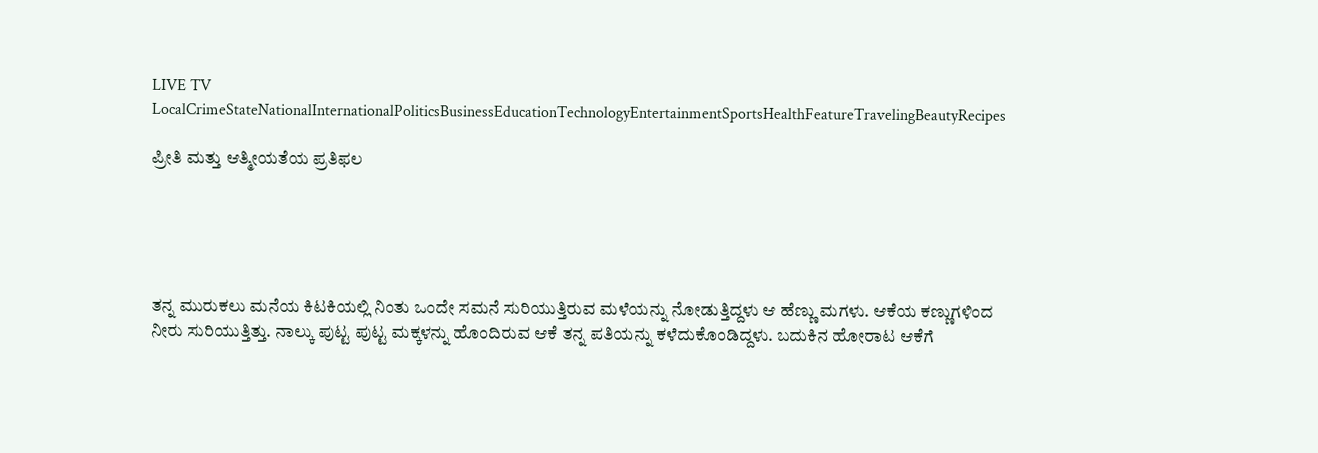LIVE TV LocalCrimeStateNationalInternationalPoliticsBusinessEducationTechnologyEntertainmentSportsHealthFeatureTravelingBeautyRecipes

ಪ್ರೀತಿ ಮತ್ತು ಆತ್ಮೀಯತೆಯ ಪ್ರತಿಫಲ





ತನ್ನ ಮುರುಕಲು ಮನೆಯ ಕಿಟಕಿಯಲ್ಲಿ ನಿಂತು ಒಂದೇ ಸಮನೆ ಸುರಿಯುತ್ತಿರುವ ಮಳೆಯನ್ನು ನೋಡುತ್ತಿದ್ದಳು ಆ ಹೆಣ್ಣು ಮಗಳು. ಆಕೆಯ ಕಣ್ಣುಗಳಿಂದ ನೀರು ಸುರಿಯುತ್ತಿತ್ತು. ನಾಲ್ಕು ಪುಟ್ಟ ಪುಟ್ಟ ಮಕ್ಕಳನ್ನು ಹೊಂದಿರುವ ಆಕೆ ತನ್ನ ಪತಿಯನ್ನು ಕಳೆದುಕೊಂಡಿದ್ದಳು. ಬದುಕಿನ ಹೋರಾಟ ಆಕೆಗೆ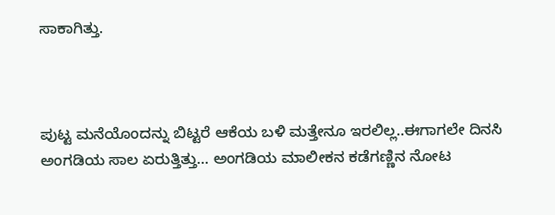ಸಾಕಾಗಿತ್ತು.



ಪುಟ್ಟ ಮನೆಯೊಂದನ್ನು ಬಿಟ್ಟರೆ ಆಕೆಯ ಬಳಿ ಮತ್ತೇನೂ ಇರಲಿಲ್ಲ..ಈಗಾಗಲೇ ದಿನಸಿ ಅಂಗಡಿಯ ಸಾಲ ಏರುತ್ತಿತ್ತು... ಅಂಗಡಿಯ ಮಾಲೀಕನ ಕಡೆಗಣ್ಣಿನ ನೋಟ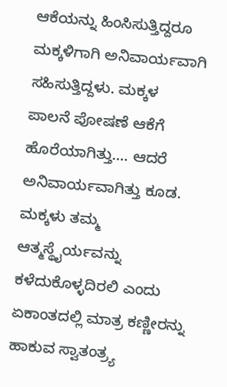ಆಕೆಯನ್ನು ಹಿಂಸಿಸುತ್ತಿದ್ದರೂ ಮಕ್ಕಳಿಗಾಗಿ ಅನಿವಾರ್ಯವಾಗಿ ಸಹಿಸುತ್ತಿದ್ದಳು. ಮಕ್ಕಳ ಪಾಲನೆ ಪೋಷಣೆ ಆಕೆಗೆ ಹೊರೆಯಾಗಿತ್ತು.... ಆದರೆ ಅನಿವಾರ್ಯವಾಗಿತ್ತು ಕೂಡ. ಮಕ್ಕಳು ತಮ್ಮ ಆತ್ಮಸ್ಥೈರ್ಯವನ್ನು ಕಳೆದುಕೊಳ್ಳದಿರಲಿ ಎಂದು ಏಕಾಂತದಲ್ಲಿ ಮಾತ್ರ ಕಣ್ಣೀರನ್ನು ಹಾಕುವ ಸ್ವಾತಂತ್ರ್ಯ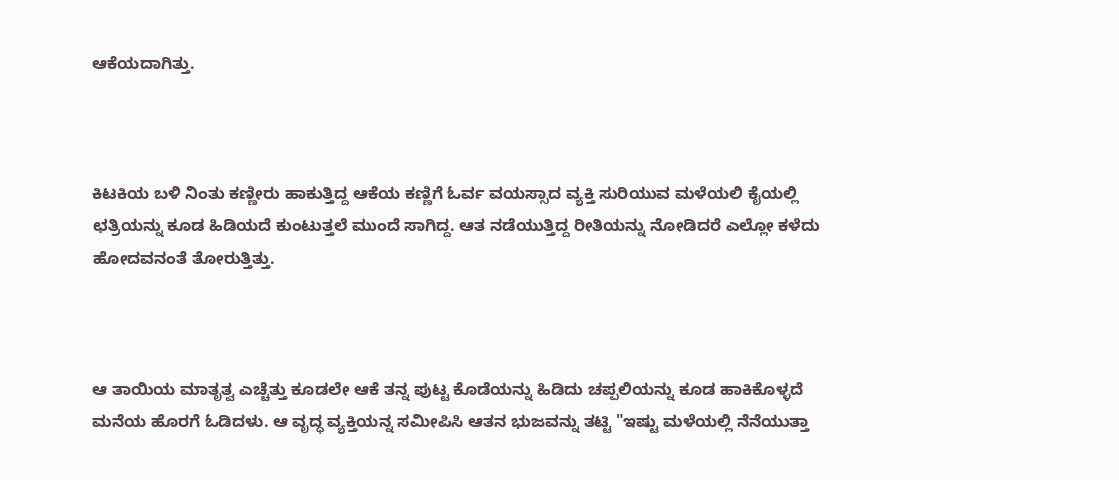ಆಕೆಯದಾಗಿತ್ತು.



ಕಿಟಕಿಯ ಬಳಿ ನಿಂತು ಕಣ್ಣೀರು ಹಾಕುತ್ತಿದ್ದ ಆಕೆಯ ಕಣ್ಣಿಗೆ ಓರ್ವ ವಯಸ್ಸಾದ ವ್ಯಕ್ತಿ ಸುರಿಯುವ ಮಳೆಯಲಿ ಕೈಯಲ್ಲಿ ಛತ್ರಿಯನ್ನು ಕೂಡ ಹಿಡಿಯದೆ ಕುಂಟುತ್ತಲೆ ಮುಂದೆ ಸಾಗಿದ್ದ. ಆತ ನಡೆಯುತ್ತಿದ್ದ ರೀತಿಯನ್ನು ನೋಡಿದರೆ ಎಲ್ಲೋ ಕಳೆದು ಹೋದವನಂತೆ ತೋರುತ್ತಿತ್ತು.



ಆ ತಾಯಿಯ ಮಾತೃತ್ವ ಎಚ್ಚೆತ್ತು ಕೂಡಲೇ ಆಕೆ ತನ್ನ ಪುಟ್ಟ ಕೊಡೆಯನ್ನು ಹಿಡಿದು ಚಪ್ಪಲಿಯನ್ನು ಕೂಡ ಹಾಕಿಕೊಳ್ಳದೆ ಮನೆಯ ಹೊರಗೆ ಓಡಿದಳು. ಆ ವೃದ್ಧ ವ್ಯಕ್ತಿಯನ್ನ ಸಮೀಪಿಸಿ ಆತನ ಭುಜವನ್ನು ತಟ್ಟಿ "ಇಷ್ಟು ಮಳೆಯಲ್ಲಿ ನೆನೆಯುತ್ತಾ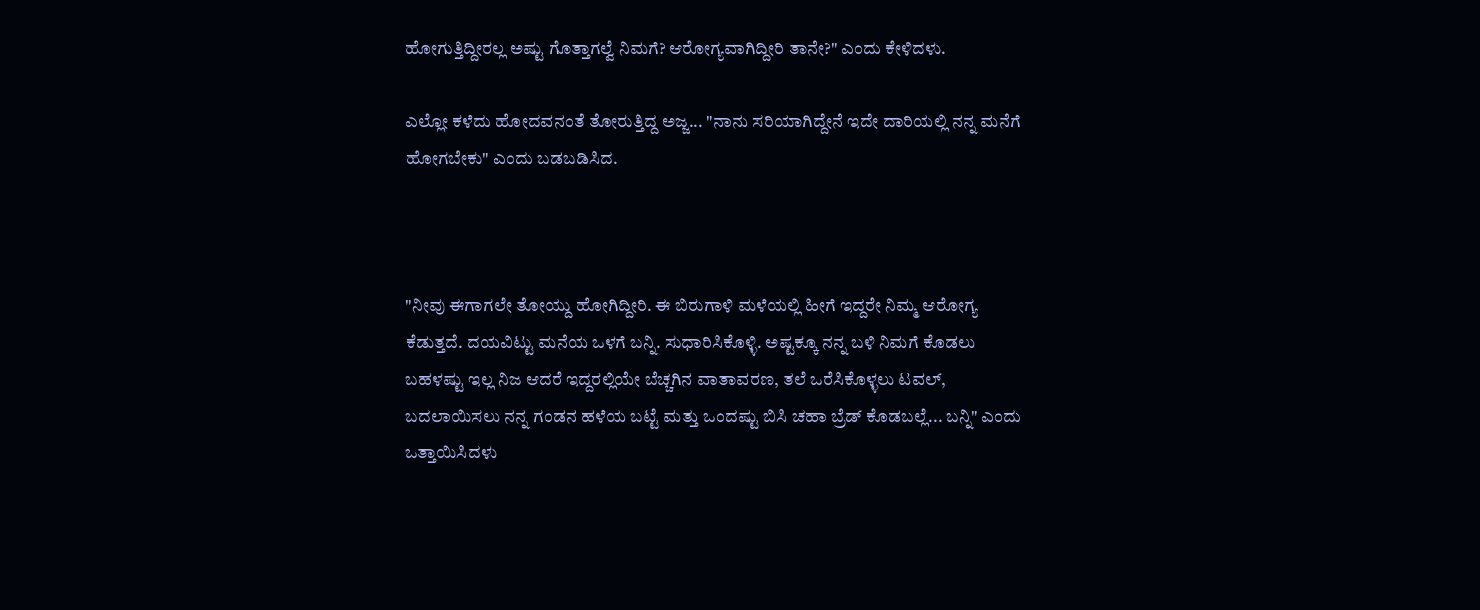ಹೋಗುತ್ತಿದ್ದೀರಲ್ಲ ಅಷ್ಟು ಗೊತ್ತಾಗಲ್ವೆ ನಿಮಗೆ? ಆರೋಗ್ಯವಾಗಿದ್ದೀರಿ ತಾನೇ?" ಎಂದು ಕೇಳಿದಳು.

ಎಲ್ಲೋ ಕಳೆದು ಹೋದವನಂತೆ ತೋರುತ್ತಿದ್ದ ಅಜ್ಜ... "ನಾನು ಸರಿಯಾಗಿದ್ದೇನೆ ಇದೇ ದಾರಿಯಲ್ಲಿ ನನ್ನ ಮನೆಗೆ ಹೋಗಬೇಕು" ಎಂದು ಬಡಬಡಿಸಿದ.



"ನೀವು ಈಗಾಗಲೇ ತೋಯ್ದು ಹೋಗಿದ್ದೀರಿ. ಈ ಬಿರುಗಾಳಿ ಮಳೆಯಲ್ಲಿ ಹೀಗೆ ಇದ್ದರೇ ನಿಮ್ಮ ಆರೋಗ್ಯ ಕೆಡುತ್ತದೆ. ದಯವಿಟ್ಟು ಮನೆಯ ಒಳಗೆ ಬನ್ನಿ. ಸುಧಾರಿಸಿಕೊಳ್ಳಿ. ಅಷ್ಟಕ್ಕೂ ನನ್ನ ಬಳಿ ನಿಮಗೆ ಕೊಡಲು ಬಹಳಷ್ಟು ಇಲ್ಲ ನಿಜ ಆದರೆ ಇದ್ದರಲ್ಲಿಯೇ ಬೆಚ್ಚಗಿನ ವಾತಾವರಣ, ತಲೆ ಒರೆಸಿಕೊಳ್ಳಲು ಟವಲ್, ಬದಲಾಯಿಸಲು ನನ್ನ ಗಂಡನ ಹಳೆಯ ಬಟ್ಟೆ ಮತ್ತು ಒಂದಷ್ಟು ಬಿಸಿ ಚಹಾ ಬ್ರೆಡ್ ಕೊಡಬಲ್ಲೆ... ಬನ್ನಿ" ಎಂದು ಒತ್ತಾಯಿಸಿದಳು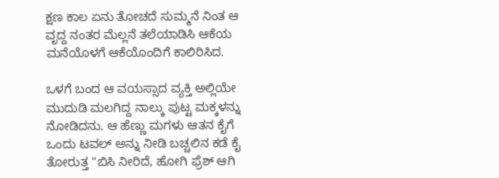ಕ್ಷಣ ಕಾಲ ಏನು ತೋಚದೆ ಸುಮ್ಮನೆ ನಿಂತ ಆ ವೃದ್ದ ನಂತರ ಮೆಲ್ಲನೆ ತಲೆಯಾಡಿಸಿ ಆಕೆಯ ಮನೆಯೊಳಗೆ ಆಕೆಯೊಂದಿಗೆ ಕಾಲಿರಿಸಿದ.

ಒಳಗೆ ಬಂದ ಆ ವಯಸ್ಸಾದ ವ್ಯಕ್ತಿ ಅಲ್ಲಿಯೇ ಮುದುಡಿ ಮಲಗಿದ್ದ ನಾಲ್ಕು ಪುಟ್ಟ ಮಕ್ಕಳನ್ನು ನೋಡಿದನು. ಆ ಹೆಣ್ಣು ಮಗಳು ಆತನ ಕೈಗೆ ಒಂದು ಟವಲ್ ಅನ್ನು ನೀಡಿ ಬಚ್ಚಲಿನ ಕಡೆ ಕೈ ತೋರುತ್ತ "ಬಿಸಿ ನೀರಿದೆ, ಹೋಗಿ ಫ್ರೆಶ್ ಆಗಿ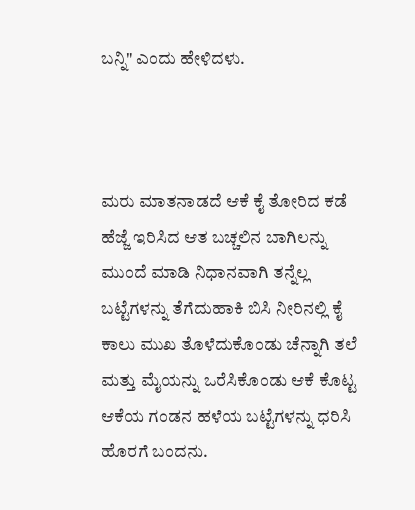ಬನ್ನಿ" ಎಂದು ಹೇಳಿದಳು.



ಮರು ಮಾತನಾಡದೆ ಆಕೆ ಕೈ ತೋರಿದ ಕಡೆ ಹೆಜ್ಜೆ ಇರಿಸಿದ ಆತ ಬಚ್ಚಲಿನ ಬಾಗಿಲನ್ನು ಮುಂದೆ ಮಾಡಿ ನಿಧಾನವಾಗಿ ತನ್ನೆಲ್ಲ ಬಟ್ಟೆಗಳನ್ನು ತೆಗೆದುಹಾಕಿ ಬಿಸಿ ನೀರಿನಲ್ಲಿ ಕೈ ಕಾಲು ಮುಖ ತೊಳೆದುಕೊಂಡು ಚೆನ್ನಾಗಿ ತಲೆ ಮತ್ತು ಮೈಯನ್ನು ಒರೆಸಿಕೊಂಡು ಆಕೆ ಕೊಟ್ಟ ಆಕೆಯ ಗಂಡನ ಹಳೆಯ ಬಟ್ಟೆಗಳನ್ನು ಧರಿಸಿ ಹೊರಗೆ ಬಂದನು.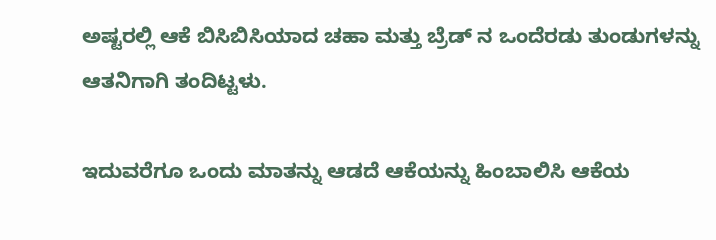ಅಷ್ಟರಲ್ಲಿ ಆಕೆ ಬಿಸಿಬಿಸಿಯಾದ ಚಹಾ ಮತ್ತು ಬ್ರೆಡ್ ನ ಒಂದೆರಡು ತುಂಡುಗಳನ್ನು ಆತನಿಗಾಗಿ ತಂದಿಟ್ಟಳು.

ಇದುವರೆಗೂ ಒಂದು ಮಾತನ್ನು ಆಡದೆ ಆಕೆಯನ್ನು ಹಿಂಬಾಲಿಸಿ ಆಕೆಯ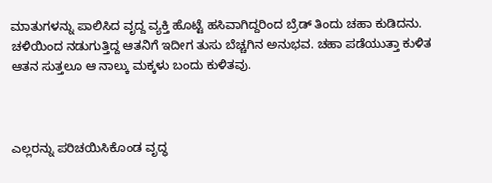ಮಾತುಗಳನ್ನು ಪಾಲಿಸಿದ ವೃದ್ದ ವ್ಯಕ್ತಿ ಹೊಟ್ಟೆ ಹಸಿವಾಗಿದ್ದರಿಂದ ಬ್ರೆಡ್ ತಿಂದು ಚಹಾ ಕುಡಿದನು. ಚಳಿಯಿಂದ ನಡುಗುತ್ತಿದ್ದ ಆತನಿಗೆ ಇದೀಗ ತುಸು ಬೆಚ್ಚಗಿನ ಅನುಭವ. ಚಹಾ ಪಡೆಯುತ್ತಾ ಕುಳಿತ ಆತನ ಸುತ್ತಲೂ ಆ ನಾಲ್ಕು ಮಕ್ಕಳು ಬಂದು ಕುಳಿತವು.



ಎಲ್ಲರನ್ನು ಪರಿಚಯಿಸಿಕೊಂಡ ವೃದ್ಧ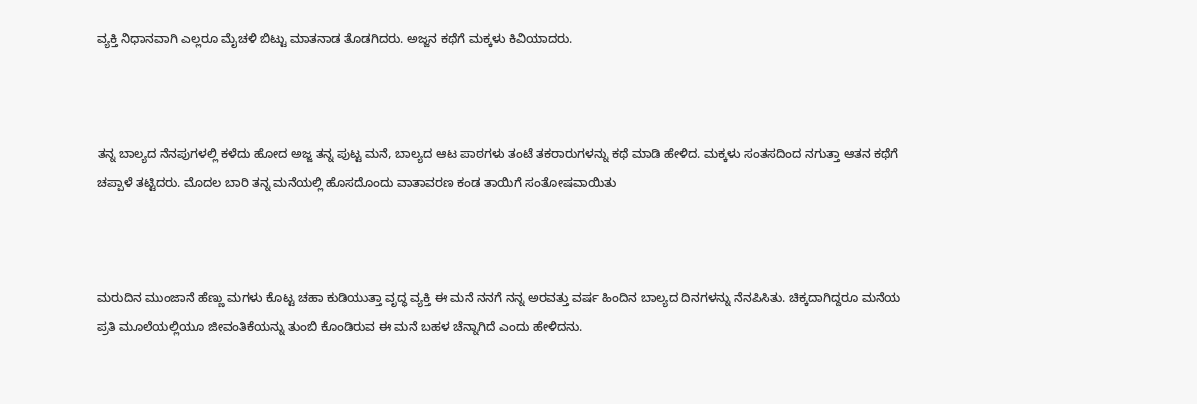ವ್ಯಕ್ತಿ ನಿಧಾನವಾಗಿ ಎಲ್ಲರೂ ಮೈಚಳಿ ಬಿಟ್ಟು ಮಾತನಾಡ ತೊಡಗಿದರು. ಅಜ್ಜನ ಕಥೆಗೆ ಮಕ್ಕಳು ಕಿವಿಯಾದರು.



ತನ್ನ ಬಾಲ್ಯದ ನೆನಪುಗಳಲ್ಲಿ ಕಳೆದು ಹೋದ ಅಜ್ಜ ತನ್ನ ಪುಟ್ಟ ಮನೆ, ಬಾಲ್ಯದ ಆಟ ಪಾಠಗಳು ತಂಟೆ ತಕರಾರುಗಳನ್ನು ಕಥೆ ಮಾಡಿ ಹೇಳಿದ. ಮಕ್ಕಳು ಸಂತಸದಿಂದ ನಗುತ್ತಾ ಆತನ ಕಥೆಗೆ ಚಪ್ಪಾಳೆ ತಟ್ಟಿದರು. ಮೊದಲ ಬಾರಿ ತನ್ನ ಮನೆಯಲ್ಲಿ ಹೊಸದೊಂದು ವಾತಾವರಣ ಕಂಡ ತಾಯಿಗೆ ಸಂತೋಷವಾಯಿತು



ಮರುದಿನ ಮುಂಜಾನೆ ಹೆಣ್ಣು ಮಗಳು ಕೊಟ್ಟ ಚಹಾ ಕುಡಿಯುತ್ತಾ ವೃದ್ಧ ವ್ಯಕ್ತಿ ಈ ಮನೆ ನನಗೆ ನನ್ನ ಅರವತ್ತು ವರ್ಷ ಹಿಂದಿನ ಬಾಲ್ಯದ ದಿನಗಳನ್ನು ನೆನಪಿಸಿತು. ಚಿಕ್ಕದಾಗಿದ್ದರೂ ಮನೆಯ ಪ್ರತಿ ಮೂಲೆಯಲ್ಲಿಯೂ ಜೀವಂತಿಕೆಯನ್ನು ತುಂಬಿ ಕೊಂಡಿರುವ ಈ ಮನೆ ಬಹಳ ಚೆನ್ನಾಗಿದೆ ಎಂದು ಹೇಳಿದನು.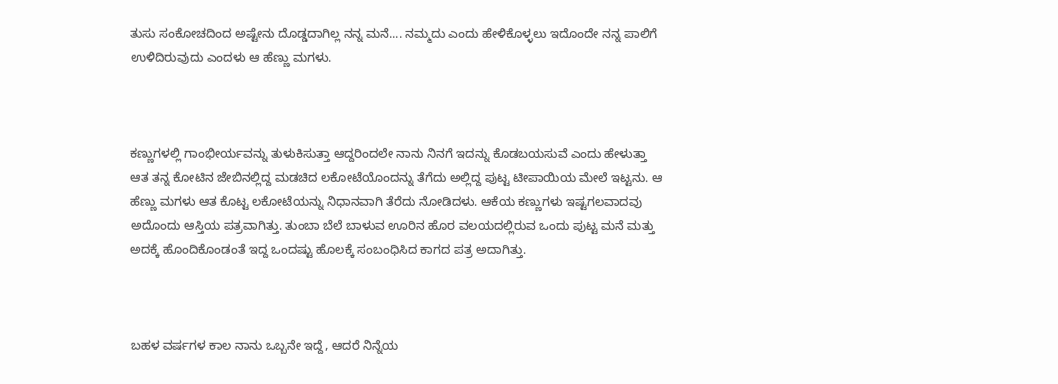ತುಸು ಸಂಕೋಚದಿಂದ ಅಷ್ಟೇನು ದೊಡ್ಡದಾಗಿಲ್ಲ ನನ್ನ ಮನೆ.... ನಮ್ಮದು ಎಂದು ಹೇಳಿಕೊಳ್ಳಲು ಇದೊಂದೇ ನನ್ನ ಪಾಲಿಗೆ ಉಳಿದಿರುವುದು ಎಂದಳು ಆ ಹೆಣ್ಣು ಮಗಳು.



ಕಣ್ಣುಗಳಲ್ಲಿ ಗಾಂಭೀರ್ಯವನ್ನು ತುಳುಕಿಸುತ್ತಾ ಆದ್ದರಿಂದಲೇ ನಾನು ನಿನಗೆ ಇದನ್ನು ಕೊಡಬಯಸುವೆ ಎಂದು ಹೇಳುತ್ತಾ ಆತ ತನ್ನ ಕೋಟಿನ ಜೇಬಿನಲ್ಲಿದ್ದ ಮಡಚಿದ ಲಕೋಟೆಯೊಂದನ್ನು ತೆಗೆದು ಅಲ್ಲಿದ್ದ ಪುಟ್ಟ ಟೀಪಾಯಿಯ ಮೇಲೆ ಇಟ್ಟನು. ಆ ಹೆಣ್ಣು ಮಗಳು ಆತ ಕೊಟ್ಟ ಲಕೋಟೆಯನ್ನು ನಿಧಾನವಾಗಿ ತೆರೆದು ನೋಡಿದಳು. ಆಕೆಯ ಕಣ್ಣುಗಳು ಇಷ್ಟಗಲವಾದವು ಅದೊಂದು ಆಸ್ತಿಯ ಪತ್ರವಾಗಿತ್ತು. ತುಂಬಾ ಬೆಲೆ ಬಾಳುವ ಊರಿನ ಹೊರ ವಲಯದಲ್ಲಿರುವ ಒಂದು ಪುಟ್ಟ ಮನೆ ಮತ್ತು ಅದಕ್ಕೆ ಹೊಂದಿಕೊಂಡಂತೆ ಇದ್ದ ಒಂದಷ್ಟು ಹೊಲಕ್ಕೆ ಸಂಬಂಧಿಸಿದ ಕಾಗದ ಪತ್ರ ಅದಾಗಿತ್ತು.



ಬಹಳ ವರ್ಷಗಳ ಕಾಲ ನಾನು ಒಬ್ಬನೇ ಇದ್ದೆ, ಆದರೆ ನಿನ್ನೆಯ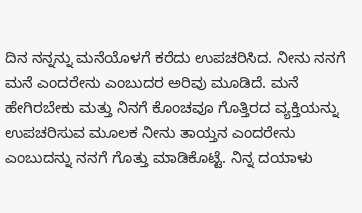ದಿನ ನನ್ನನ್ನು ಮನೆಯೊಳಗೆ ಕರೆದು ಉಪಚರಿಸಿದ. ನೀನು ನನಗೆ ಮನೆ ಎಂದರೇನು ಎಂಬುದರ ಅರಿವು ಮೂಡಿದೆ. ಮನೆ ಹೇಗಿರಬೇಕು ಮತ್ತು ನಿನಗೆ ಕೊಂಚವೂ ಗೊತ್ತಿರದ ವ್ಯಕ್ತಿಯನ್ನು ಉಪಚರಿಸುವ ಮೂಲಕ ನೀನು ತಾಯ್ತನ ಎಂದರೇನು ಎಂಬುದನ್ನು ನನಗೆ ಗೊತ್ತು ಮಾಡಿಕೊಟ್ಟೆ. ನಿನ್ನ ದಯಾಳು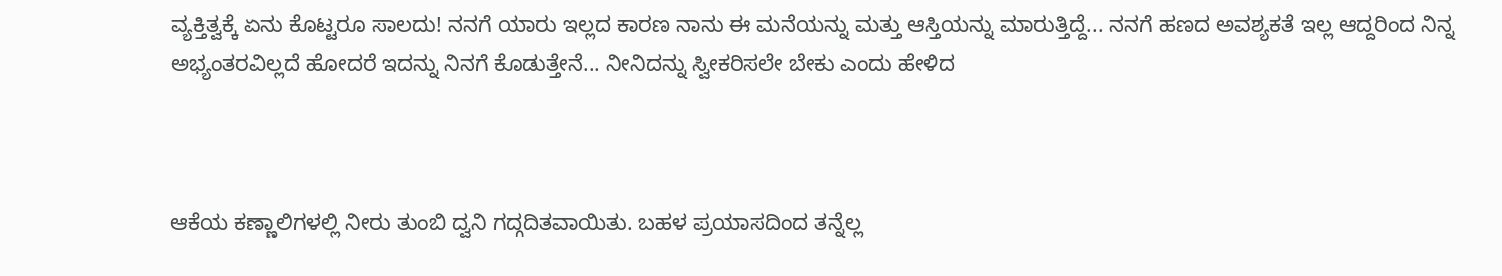ವ್ಯಕ್ತಿತ್ವಕ್ಕೆ ಏನು ಕೊಟ್ಟರೂ ಸಾಲದು! ನನಗೆ ಯಾರು ಇಲ್ಲದ ಕಾರಣ ನಾನು ಈ ಮನೆಯನ್ನು ಮತ್ತು ಆಸ್ತಿಯನ್ನು ಮಾರುತ್ತಿದ್ದೆ... ನನಗೆ ಹಣದ ಅವಶ್ಯಕತೆ ಇಲ್ಲ ಆದ್ದರಿಂದ ನಿನ್ನ ಅಭ್ಯಂತರವಿಲ್ಲದೆ ಹೋದರೆ ಇದನ್ನು ನಿನಗೆ ಕೊಡುತ್ತೇನೆ... ನೀನಿದನ್ನು ಸ್ವೀಕರಿಸಲೇ ಬೇಕು ಎಂದು ಹೇಳಿದ



ಆಕೆಯ ಕಣ್ಣಾಲಿಗಳಲ್ಲಿ ನೀರು ತುಂಬಿ ದ್ವನಿ ಗದ್ಗದಿತವಾಯಿತು. ಬಹಳ ಪ್ರಯಾಸದಿಂದ ತನ್ನೆಲ್ಲ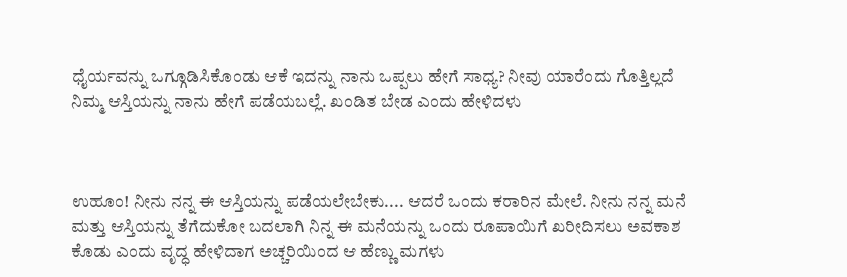ಧೈರ್ಯವನ್ನು ಒಗ್ಗೂಡಿಸಿಕೊಂಡು ಆಕೆ ಇದನ್ನು ನಾನು ಒಪ್ಪಲು ಹೇಗೆ ಸಾಧ್ಯ? ನೀವು ಯಾರೆಂದು ಗೊತ್ತಿಲ್ಲದೆ ನಿಮ್ಮ ಆಸ್ತಿಯನ್ನು ನಾನು ಹೇಗೆ ಪಡೆಯಬಲ್ಲೆ. ಖಂಡಿತ ಬೇಡ ಎಂದು ಹೇಳಿದಳು



ಉಹೂಂ! ನೀನು ನನ್ನ ಈ ಆಸ್ತಿಯನ್ನು ಪಡೆಯಲೇಬೇಕು.... ಆದರೆ ಒಂದು ಕರಾರಿನ ಮೇಲೆ. ನೀನು ನನ್ನ ಮನೆ ಮತ್ತು ಆಸ್ತಿಯನ್ನು ತೆಗೆದುಕೋ ಬದಲಾಗಿ ನಿನ್ನ ಈ ಮನೆಯನ್ನು ಒಂದು ರೂಪಾಯಿಗೆ ಖರೀದಿಸಲು ಅವಕಾಶ ಕೊಡು ಎಂದು ವೃದ್ಧ ಹೇಳಿದಾಗ ಅಚ್ಚರಿಯಿಂದ ಆ ಹೆಣ್ಣು ಮಗಳು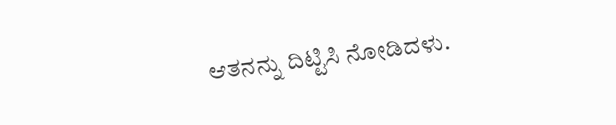ಆತನನ್ನು ದಿಟ್ಟಿಸಿ ನೋಡಿದಳು.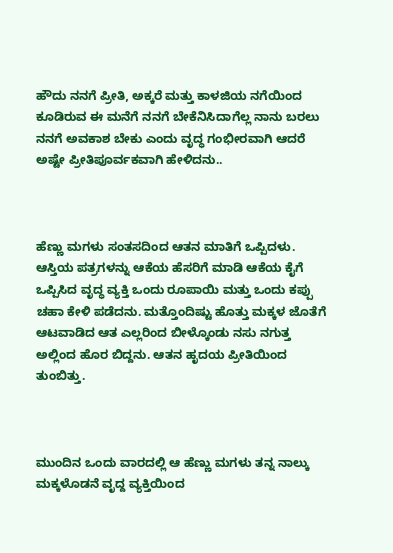ಹೌದು ನನಗೆ ಪ್ರೀತಿ, ಅಕ್ಕರೆ ಮತ್ತು ಕಾಳಜಿಯ ನಗೆಯಿಂದ ಕೂಡಿರುವ ಈ ಮನೆಗೆ ನನಗೆ ಬೇಕೆನಿಸಿದಾಗೆಲ್ಲ ನಾನು ಬರಲು ನನಗೆ ಅವಕಾಶ ಬೇಕು ಎಂದು ವೃದ್ಧ ಗಂಭೀರವಾಗಿ ಆದರೆ ಅಷ್ಟೇ ಪ್ರೀತಿಪೂರ್ವಕವಾಗಿ ಹೇಳಿದನು..



ಹೆಣ್ಣು ಮಗಳು ಸಂತಸದಿಂದ ಆತನ ಮಾತಿಗೆ ಒಪ್ಪಿದಳು. ಆಸ್ತಿಯ ಪತ್ರಗಳನ್ನು ಆಕೆಯ ಹೆಸರಿಗೆ ಮಾಡಿ ಆಕೆಯ ಕೈಗೆ ಒಪ್ಪಿಸಿದ ವೃದ್ಧ ವ್ಯಕ್ತಿ ಒಂದು ರೂಪಾಯಿ ಮತ್ತು ಒಂದು ಕಪ್ಪು ಚಹಾ ಕೇಳಿ ಪಡೆದನು. ಮತ್ತೊಂದಿಷ್ಟು ಹೊತ್ತು ಮಕ್ಕಳ ಜೊತೆಗೆ ಆಟವಾಡಿದ ಆತ ಎಲ್ಲರಿಂದ ಬೀಳ್ಕೊಂಡು ನಸು ನಗುತ್ತ ಅಲ್ಲಿಂದ ಹೊರ ಬಿದ್ದನು. ಆತನ ಹೃದಯ ಪ್ರೀತಿಯಿಂದ ತುಂಬಿತ್ತು.



ಮುಂದಿನ ಒಂದು ವಾರದಲ್ಲಿ ಆ ಹೆಣ್ಣು ಮಗಳು ತನ್ನ ನಾಲ್ಕು ಮಕ್ಕಳೊಡನೆ ವೃದ್ದ ವ್ಯಕ್ತಿಯಿಂದ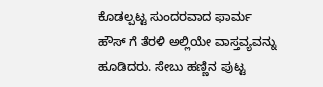ಕೊಡಲ್ಪಟ್ಟ ಸುಂದರವಾದ ಫಾರ್ಮ ಹೌಸ್ ಗೆ ತೆರಳಿ ಅಲ್ಲಿಯೇ ವಾಸ್ತವ್ಯವನ್ನು ಹೂಡಿದರು. ಸೇಬು ಹಣ್ಣಿನ ಪುಟ್ಟ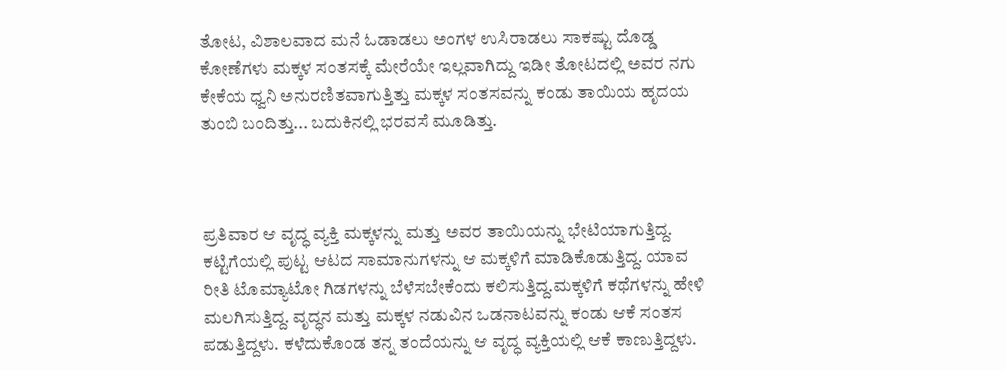ತೋಟ, ವಿಶಾಲವಾದ ಮನೆ ಓಡಾಡಲು ಅಂಗಳ ಉಸಿರಾಡಲು ಸಾಕಷ್ಟು ದೊಡ್ಡ ಕೋಣೆಗಳು ಮಕ್ಕಳ ಸಂತಸಕ್ಕೆ ಮೇರೆಯೇ ಇಲ್ಲವಾಗಿದ್ದು ಇಡೀ ತೋಟದಲ್ಲಿ ಅವರ ನಗು ಕೇಕೆಯ ಧ್ವನಿ ಅನುರಣಿತವಾಗುತ್ತಿತ್ತು ಮಕ್ಕಳ ಸಂತಸವನ್ನು ಕಂಡು ತಾಯಿಯ ಹೃದಯ ತುಂಬಿ ಬಂದಿತ್ತು... ಬದುಕಿನಲ್ಲಿ ಭರವಸೆ ಮೂಡಿತ್ತು.



ಪ್ರತಿವಾರ ಆ ವೃದ್ಧ ವ್ಯಕ್ತಿ ಮಕ್ಕಳನ್ನು ಮತ್ತು ಅವರ ತಾಯಿಯನ್ನು ಭೇಟಿಯಾಗುತ್ತಿದ್ದ. ಕಟ್ಟಿಗೆಯಲ್ಲಿ ಪುಟ್ಟ ಆಟದ ಸಾಮಾನುಗಳನ್ನು ಆ ಮಕ್ಕಳಿಗೆ ಮಾಡಿಕೊಡುತ್ತಿದ್ದ. ಯಾವ ರೀತಿ ಟೊಮ್ಯಾಟೋ ಗಿಡಗಳನ್ನು ಬೆಳೆಸಬೇಕೆಂದು ಕಲಿಸುತ್ತಿದ್ದ.ಮಕ್ಕಳಿಗೆ ಕಥೆಗಳನ್ನು ಹೇಳಿ ಮಲಗಿಸುತ್ತಿದ್ದ. ವೃದ್ಧನ ಮತ್ತು ಮಕ್ಕಳ ನಡುವಿನ ಒಡನಾಟವನ್ನು ಕಂಡು ಆಕೆ ಸಂತಸ ಪಡುತ್ತಿದ್ದಳು. ಕಳೆದುಕೊಂಡ ತನ್ನ ತಂದೆಯನ್ನು ಆ ವೃದ್ಧ ವ್ಯಕ್ತಿಯಲ್ಲಿ ಆಕೆ ಕಾಣುತ್ತಿದ್ದಳು.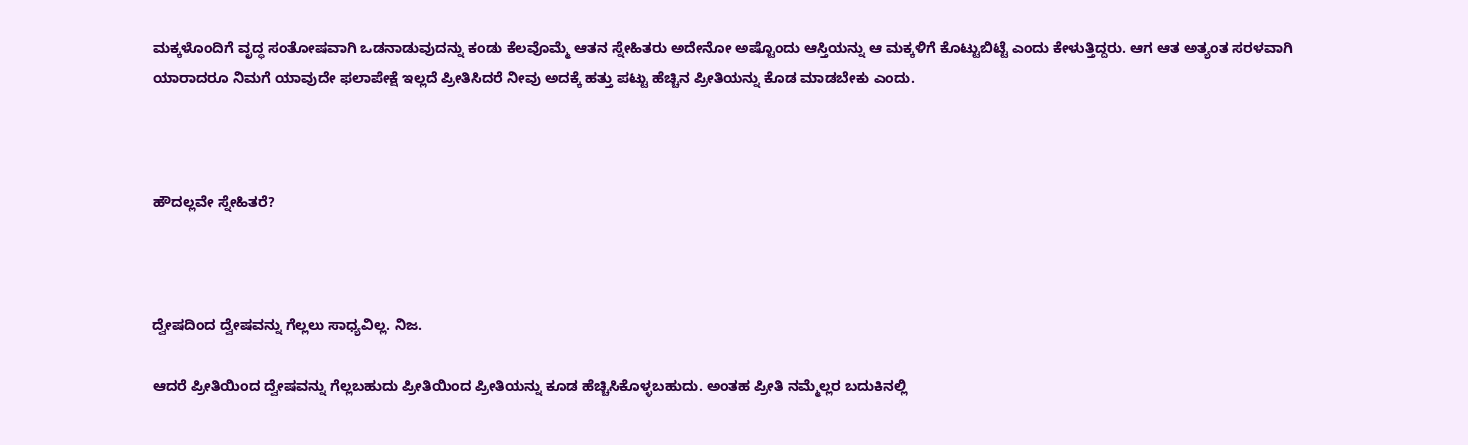ಮಕ್ಕಳೊಂದಿಗೆ ವೃದ್ಧ ಸಂತೋಷವಾಗಿ ಒಡನಾಡುವುದನ್ನು ಕಂಡು ಕೆಲವೊಮ್ಮೆ ಆತನ ಸ್ನೇಹಿತರು ಅದೇನೋ ಅಷ್ಟೊಂದು ಆಸ್ತಿಯನ್ನು ಆ ಮಕ್ಕಳಿಗೆ ಕೊಟ್ಟುಬಿಟ್ಟೆ ಎಂದು ಕೇಳುತ್ತಿದ್ದರು. ಆಗ ಆತ ಅತ್ಯಂತ ಸರಳವಾಗಿ ಯಾರಾದರೂ ನಿಮಗೆ ಯಾವುದೇ ಫಲಾಪೇಕ್ಷೆ ಇಲ್ಲದೆ ಪ್ರೀತಿಸಿದರೆ ನೀವು ಅದಕ್ಕೆ ಹತ್ತು ಪಟ್ಟು ಹೆಚ್ಚಿನ ಪ್ರೀತಿಯನ್ನು ಕೊಡ ಮಾಡಬೇಕು ಎಂದು.



ಹೌದಲ್ಲವೇ ಸ್ನೇಹಿತರೆ?



ದ್ವೇಷದಿಂದ ದ್ವೇಷವನ್ನು ಗೆಲ್ಲಲು ಸಾಧ್ಯವಿಲ್ಲ. ನಿಜ.

ಆದರೆ ಪ್ರೀತಿಯಿಂದ ದ್ವೇಷವನ್ನು ಗೆಲ್ಲಬಹುದು ಪ್ರೀತಿಯಿಂದ ಪ್ರೀತಿಯನ್ನು ಕೂಡ ಹೆಚ್ಚಿಸಿಕೊಳ್ಳಬಹುದು. ಅಂತಹ ಪ್ರೀತಿ ನಮ್ಮೆಲ್ಲರ ಬದುಕಿನಲ್ಲಿ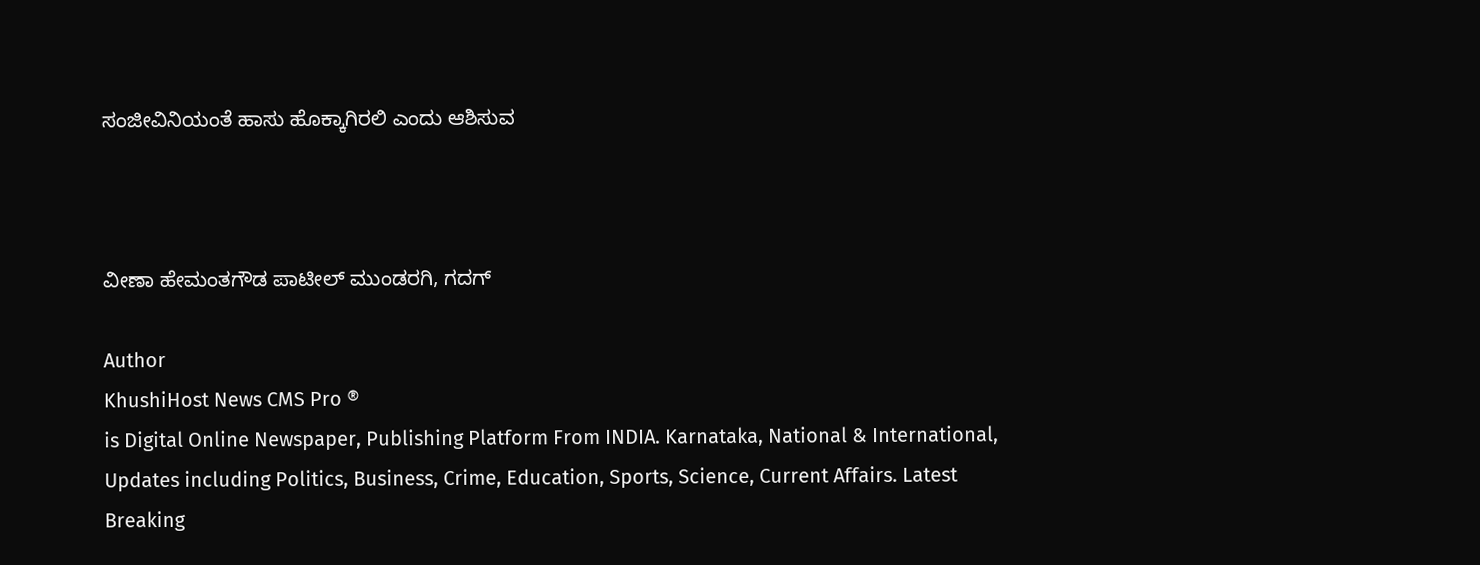ಸಂಜೀವಿನಿಯಂತೆ ಹಾಸು ಹೊಕ್ಕಾಗಿರಲಿ ಎಂದು ಆಶಿಸುವ



ವೀಣಾ ಹೇಮಂತಗೌಡ ಪಾಟೀಲ್ ಮುಂಡರಗಿ, ಗದಗ್

Author
KhushiHost News CMS Pro ®
is Digital Online Newspaper, Publishing Platform From INDIA. Karnataka, National & International, Updates including Politics, Business, Crime, Education, Sports, Science, Current Affairs. Latest Breaking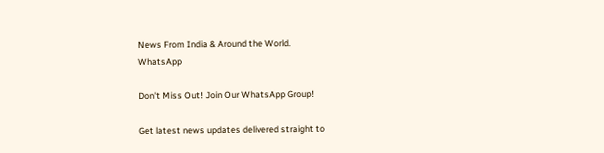News From India & Around the World.
WhatsApp

Don't Miss Out! Join Our WhatsApp Group!

Get latest news updates delivered straight to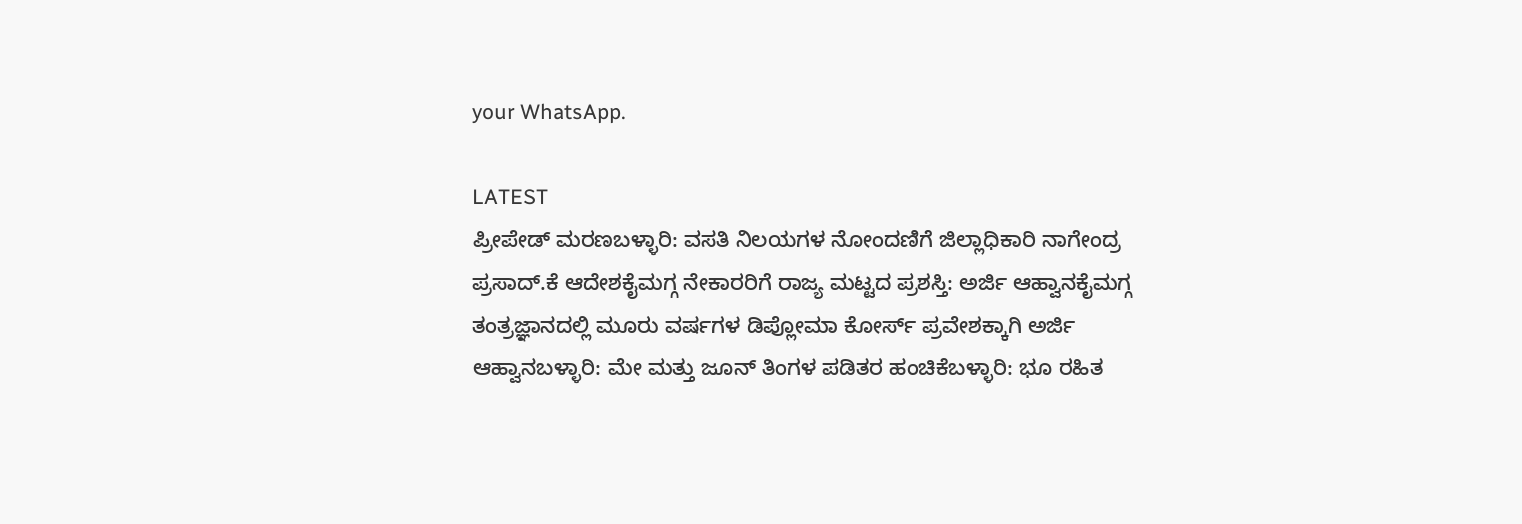your WhatsApp.

LATEST
ಪ್ರೀಪೇಡ್ ಮರಣಬಳ್ಳಾರಿ: ವಸತಿ ನಿಲಯಗಳ ನೋಂದಣಿಗೆ ಜಿಲ್ಲಾಧಿಕಾರಿ ನಾಗೇಂದ್ರ ಪ್ರಸಾದ್.ಕೆ ಆದೇಶಕೈಮಗ್ಗ ನೇಕಾರರಿಗೆ ರಾಜ್ಯ ಮಟ್ಟದ ಪ್ರಶಸ್ತಿ: ಅರ್ಜಿ ಆಹ್ವಾನಕೈಮಗ್ಗ ತಂತ್ರಜ್ಞಾನದಲ್ಲಿ ಮೂರು ವರ್ಷಗಳ ಡಿಪ್ಲೋಮಾ ಕೋರ್ಸ್ ಪ್ರವೇಶಕ್ಕಾಗಿ ಅರ್ಜಿ ಆಹ್ವಾನಬಳ್ಳಾರಿ: ಮೇ ಮತ್ತು ಜೂನ್ ತಿಂಗಳ ಪಡಿತರ ಹಂಚಿಕೆಬಳ್ಳಾರಿ: ಭೂ ರಹಿತ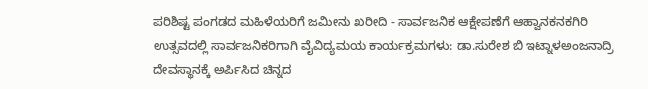ಪರಿಶಿಷ್ಟ ಪಂಗಡದ ಮಹಿಳೆಯರಿಗೆ ಜಮೀನು ಖರೀದಿ - ಸಾರ್ವಜನಿಕ ಆಕ್ಷೇಪಣೆಗೆ ಆಹ್ವಾನಕನಕಗಿರಿ ಉತ್ಸವದಲ್ಲಿ ಸಾರ್ವಜನಿಕರಿಗಾಗಿ ವೈವಿದ್ಯಮಯ ಕಾರ್ಯಕ್ರಮಗಳು: ಡಾ.ಸುರೇಶ ಬಿ ಇಟ್ನಾಳಅಂಜನಾದ್ರಿ ದೇವಸ್ಥಾನಕ್ಕೆ ಅರ್ಪಿಸಿದ ಚಿನ್ನದ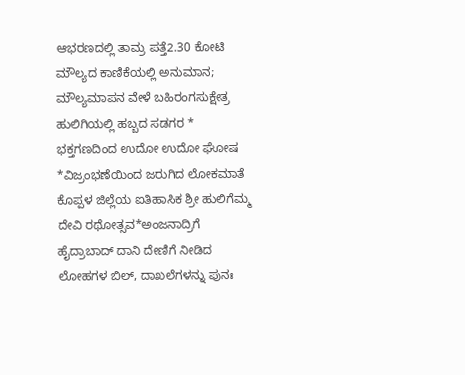ಆಭರಣದಲ್ಲಿ ತಾಮ್ರ ಪತ್ತೆ2.30 ಕೋಟಿ ಮೌಲ್ಯದ ಕಾಣಿಕೆಯಲ್ಲಿ ಅನುಮಾನ; ಮೌಲ್ಯಮಾಪನ ವೇಳೆ ಬಹಿರಂಗಸುಕ್ಷೇತ್ರ ಹುಲಿಗಿಯಲ್ಲಿ ಹಬ್ಬದ ಸಡಗರ * ಭಕ್ತಗಣದಿಂದ ಉದೋ ಉದೋ ಘೋಷ *ವಿಜ್ರಂಭಣೆಯಿಂದ ಜರುಗಿದ ಲೋಕಮಾತೆ ಕೊಪ್ಪಳ ಜಿಲ್ಲೆಯ ಐತಿಹಾಸಿಕ ಶ್ರೀ ಹುಲಿಗೆಮ್ಮ ದೇವಿ ರಥೋತ್ಸವ*ಅಂಜನಾದ್ರಿಗೆ ಹೈದ್ರಾಬಾದ್ ದಾನಿ ದೇಣಿಗೆ ನೀಡಿದ ಲೋಹಗಳ ಬಿಲ್, ದಾಖಲೆಗಳನ್ನು ಪುನಃ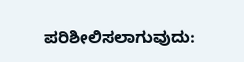ಪರಿಶೀಲಿಸಲಾಗುವುದು: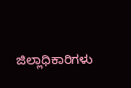ಜಿಲ್ಲಾಧಿಕಾರಿಗಳು